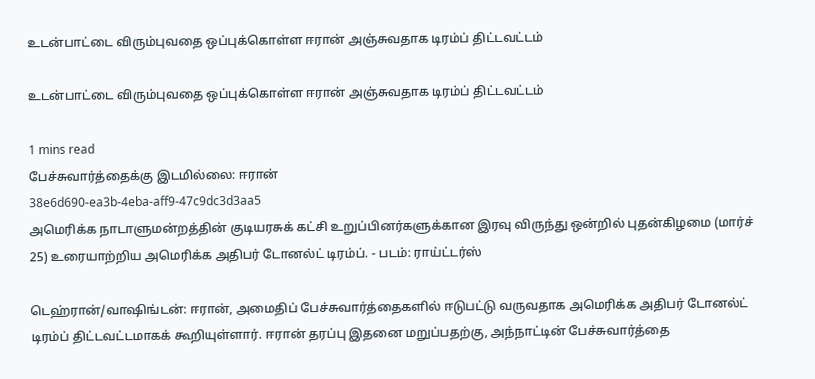உடன்பாட்டை விரும்புவதை ஒப்புக்கொள்ள ஈரான் அஞ்சுவதாக டிரம்ப் திட்டவட்டம்

உடன்பாட்டை விரும்புவதை ஒப்புக்கொள்ள ஈரான் அஞ்சுவதாக டிரம்ப் திட்டவட்டம்

1 mins read
பேச்சுவார்த்தைக்கு இடமில்லை: ஈரான்
38e6d690-ea3b-4eba-aff9-47c9dc3d3aa5
அமெரிக்க நாடாளுமன்றத்தின் குடியரசுக் கட்சி உறுப்பினர்களுக்கான இரவு விருந்து ஒன்றில் புதன்கிழமை (மார்ச் 25) உரையாற்றிய அமெரிக்க அதிபர் டோனல்ட் டிரம்ப். - படம்: ராய்ட்டர்ஸ்

டெஹ்ரான்/வாஷிங்டன்: ஈரான், அமைதிப் பேச்சுவார்த்தைகளில் ஈடுபட்டு வருவதாக அமெரிக்க அதிபர் டோனல்ட் டிரம்ப் திட்டவட்டமாகக் கூறியுள்ளார். ஈரான் தரப்பு இதனை மறுப்பதற்கு, அந்நாட்டின் பேச்சுவார்த்தை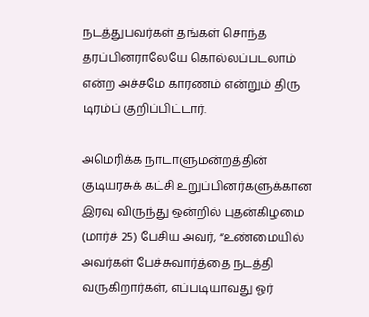நடத்துபவர்கள் தங்கள் சொந்த தரப்பினராலேயே கொல்லப்படலாம் என்ற அச்சமே காரணம் என்றும் திரு டிரம்ப் குறிப்பிட்டார்.

அமெரிக்க நாடாளுமன்றத்தின் குடியரசுக் கட்சி உறுப்பினர்களுக்கான இரவு விருந்து ஒன்றில் புதன்கிழமை (மார்ச் 25) பேசிய அவர், “உண்மையில் அவர்கள் பேச்சுவார்த்தை நடத்தி வருகிறார்கள், எப்படியாவது ஓர்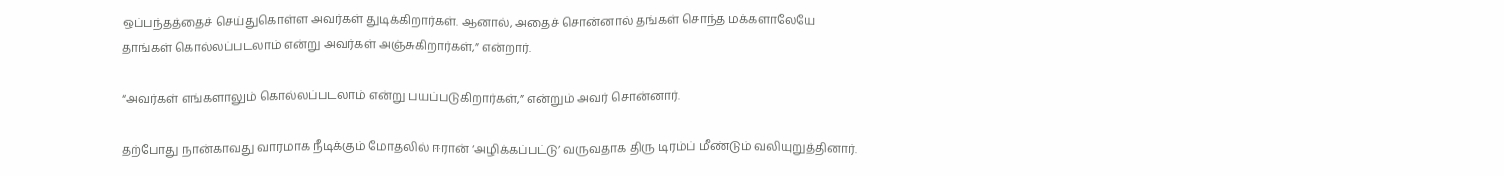ஒப்பந்தத்தைச் செய்துகொள்ள அவர்கள் துடிக்கிறார்கள். ஆனால், அதைச் சொன்னால் தங்கள் சொந்த மக்களாலேயே தாங்கள் கொல்லப்படலாம் என்று அவர்கள் அஞ்சுகிறார்கள்,” என்றார்.

“அவர்கள் எங்களாலும் கொல்லப்படலாம் என்று பயப்படுகிறார்கள்,” என்றும் அவர் சொன்னார்.

தற்போது நான்காவது வாரமாக நீடிக்கும் மோதலில் ஈரான் ‘அழிக்கப்பட்டு’ வருவதாக திரு டிரம்ப் மீண்டும் வலியுறுத்தினார்.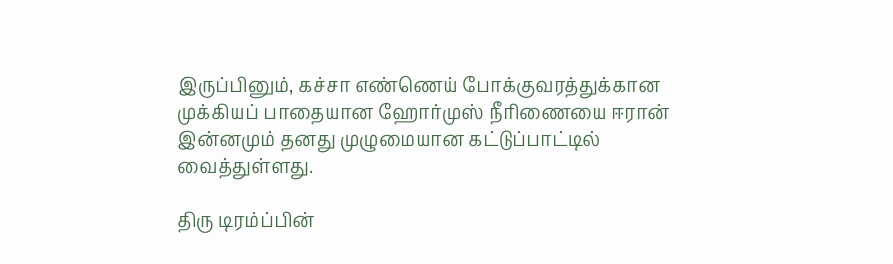இருப்பினும், கச்சா எண்ணெய் போக்குவரத்துக்கான முக்கியப் பாதையான ஹோர்முஸ் நீரிணையை ஈரான் இன்னமும் தனது முழுமையான கட்டுப்பாட்டில் வைத்துள்ளது.

திரு டிரம்ப்பின்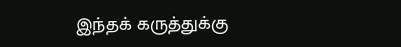இந்தக் கருத்துக்கு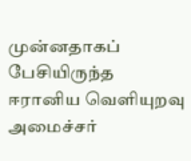முன்னதாகப் பேசியிருந்த ஈரானிய வெளியுறவு அமைச்சர்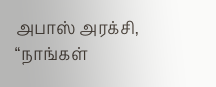அபாஸ் அரக்சி, “நாங்கள்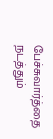பேச்சுவார்த்தை நடத்தும்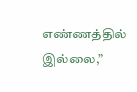எண்ணத்தில் இல்லை,”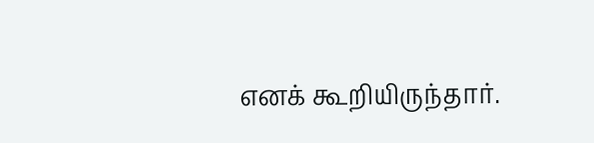எனக் கூறியிருந்தார்.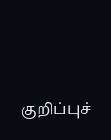குறிப்புச்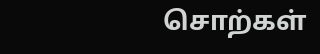சொற்கள்